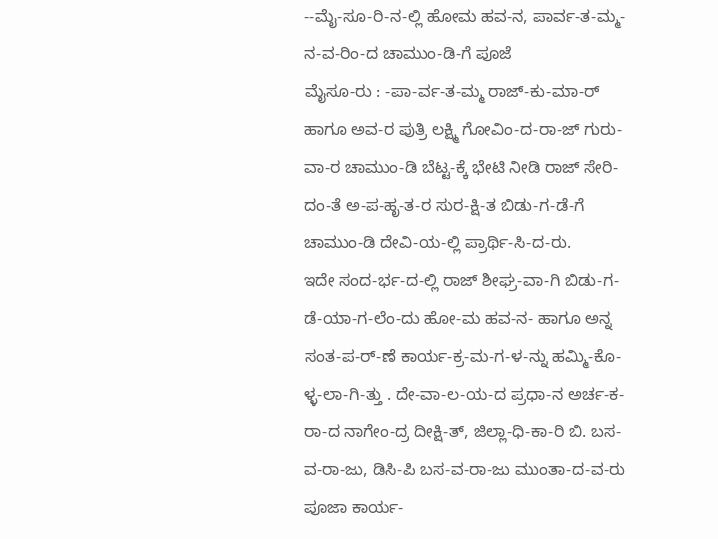--ಮೈ-ಸೂ-ರಿ-ನ-ಲ್ಲಿ ಹೋಮ ಹವ-ನ, ಪಾರ್ವ-ತ-ಮ್ಮ-ನ-ವ-ರಿಂ-ದ ಚಾಮುಂ-ಡಿ-ಗೆ ಪೂಜೆ
ಮೈಸೂ-ರು : -ಪಾ-ರ್ವ-ತ-ಮ್ಮ ರಾಜ್-ಕು-ಮಾ-ರ್ ಹಾಗೂ ಅವ-ರ ಪುತ್ರಿ ಲಕ್ಷ್ಮಿ ಗೋವಿಂ-ದ-ರಾ-ಜ್ ಗುರು-ವಾ-ರ ಚಾಮುಂ-ಡಿ ಬೆಟ್ಟ-ಕ್ಕೆ ಭೇಟಿ ನೀಡಿ ರಾಜ್ ಸೇರಿ-ದಂ-ತೆ ಅ-ಪ-ಹೃ-ತ-ರ ಸುರ-ಕ್ಷಿ-ತ ಬಿಡು-ಗ-ಡೆ-ಗೆ ಚಾಮುಂ-ಡಿ ದೇವಿ-ಯ-ಲ್ಲಿ ಪ್ರಾರ್ಥಿ-ಸಿ-ದ-ರು.
ಇದೇ ಸಂದ-ರ್ಭ-ದ-ಲ್ಲಿ ರಾಜ್ ಶೀಘ್ರ-ವಾ-ಗಿ ಬಿಡು-ಗ-ಡೆ-ಯಾ-ಗ-ಲೆಂ-ದು ಹೋ-ಮ ಹವ-ನ- ಹಾಗೂ ಅನ್ನ ಸಂತ-ಪ-ರ್-ಣೆ ಕಾರ್ಯ-ಕ್ರ-ಮ-ಗ-ಳ-ನ್ನು ಹಮ್ಮಿ-ಕೊ-ಳ್ಳ-ಲಾ-ಗಿ-ತ್ತು . ದೇ-ವಾ-ಲ-ಯ-ದ ಪ್ರಧಾ-ನ ಅರ್ಚ-ಕ-ರಾ-ದ ನಾಗೇಂ-ದ್ರ ದೀಕ್ಷಿ-ತ್, ಜಿಲ್ಲಾ-ಧಿ-ಕಾ-ರಿ ಬಿ. ಬಸ-ವ-ರಾ-ಜು, ಡಿಸಿ-ಪಿ ಬಸ-ವ-ರಾ-ಜು ಮುಂತಾ-ದ-ವ-ರು ಪೂಜಾ ಕಾರ್ಯ-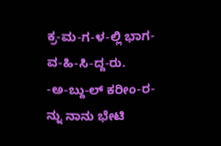ಕ್ರ-ಮ-ಗ-ಳ-ಲ್ಲಿ ಭಾಗ-ವ-ಹಿ-ಸಿ-ದ್ದ-ರು.
-ಅ-ಬ್ದು-ಲ್ ಕರೀಂ-ರ-ನ್ನು ನಾನು ಭೇಟಿ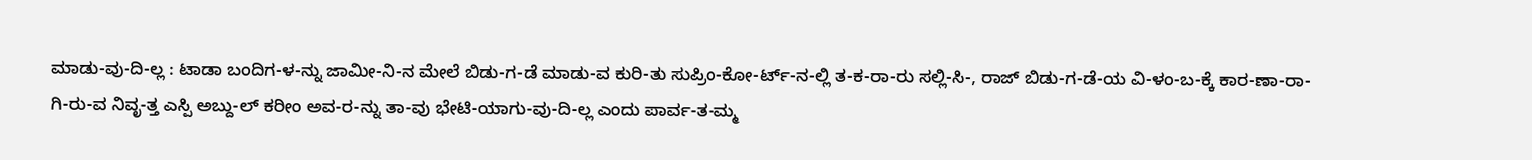ಮಾಡು-ವು-ದಿ-ಲ್ಲ : ಟಾಡಾ ಬಂದಿಗ-ಳ-ನ್ನು ಜಾಮೀ-ನಿ-ನ ಮೇಲೆ ಬಿಡು-ಗ-ಡೆ ಮಾಡು-ವ ಕುರಿ-ತು ಸುಪ್ರಿಂ-ಕೋ-ರ್ಟ್-ನ-ಲ್ಲಿ ತ-ಕ-ರಾ-ರು ಸಲ್ಲಿ-ಸಿ-, ರಾಜ್ ಬಿಡು-ಗ-ಡೆ-ಯ ವಿ-ಳಂ-ಬ-ಕ್ಕೆ ಕಾರ-ಣಾ-ರಾ-ಗಿ-ರು-ವ ನಿವೃ-ತ್ತ ಎಸ್ಪಿ ಅಬ್ದು-ಲ್ ಕರೀಂ ಅವ-ರ-ನ್ನು ತಾ-ವು ಭೇಟಿ-ಯಾಗು-ವು-ದಿ-ಲ್ಲ ಎಂದು ಪಾರ್ವ-ತ-ಮ್ಮ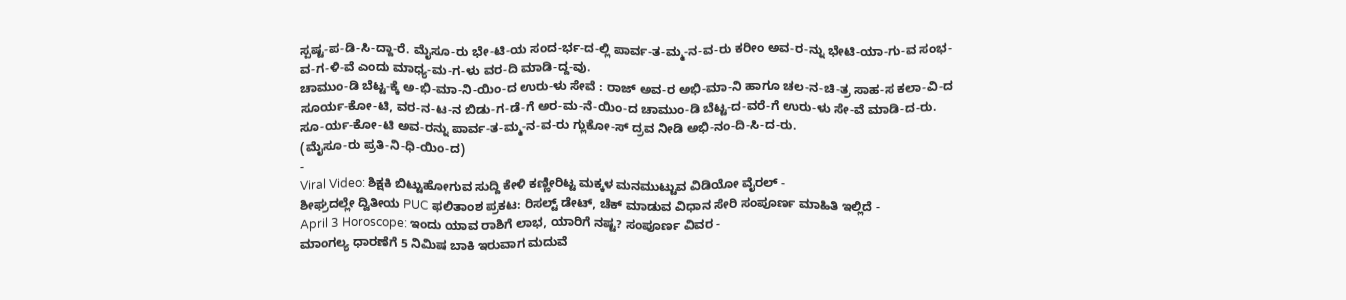ಸ್ಪಷ್ಟ-ಪ-ಡಿ-ಸಿ-ದ್ದಾ-ರೆ. ಮೈಸೂ-ರು ಭೇ-ಟಿ-ಯ ಸಂದ-ರ್ಭ-ದ-ಲ್ಲಿ ಪಾರ್ವ-ತ-ಮ್ಮ-ನ-ವ-ರು ಕರೀಂ ಅವ-ರ-ನ್ನು ಭೇಟಿ-ಯಾ-ಗು-ವ ಸಂಭ-ವ-ಗ-ಳಿ-ವೆ ಎಂದು ಮಾಧ್ಯ-ಮ-ಗ-ಳು ವರ-ದಿ ಮಾಡಿ-ದ್ದ-ವು.
ಚಾಮುಂ-ಡಿ ಬೆಟ್ಟ-ಕ್ಕೆ ಅ-ಭಿ-ಮಾ-ನಿ-ಯಿಂ-ದ ಉರು-ಳು ಸೇವೆ : ರಾಜ್ ಅವ-ರ ಅಭಿ-ಮಾ-ನಿ ಹಾಗೂ ಚಲ-ನ-ಚಿ-ತ್ರ ಸಾಹ-ಸ ಕಲಾ-ವಿ-ದ ಸೂರ್ಯ-ಕೋ-ಟಿ, ವರ-ನ-ಟ-ನ ಬಿಡು-ಗ-ಡೆ-ಗೆ ಅರ-ಮ-ನೆ-ಯಿಂ-ದ ಚಾಮುಂ-ಡಿ ಬೆಟ್ಟ-ದ-ವರೆ-ಗೆ ಉರು-ಳು ಸೇ-ವೆ ಮಾಡಿ-ದ-ರು. ಸೂ-ರ್ಯ-ಕೋ-ಟಿ ಅವ-ರನ್ನು ಪಾರ್ವ-ತ-ಮ್ಮ-ನ-ವ-ರು ಗ್ಲುಕೋ-ಸ್ ದ್ರವ ನೀಡಿ ಅಭಿ-ನಂ-ದಿ-ಸಿ-ದ-ರು.
(ಮೈಸೂ-ರು ಪ್ರತಿ-ನಿ-ಧಿ-ಯಿಂ-ದ)
-
Viral Video: ಶಿಕ್ಷಕಿ ಬಿಟ್ಟುಹೋಗುವ ಸುದ್ದಿ ಕೇಳಿ ಕಣ್ಣೀರಿಟ್ಟ ಮಕ್ಕಳ ಮನಮುಟ್ಟುವ ವಿಡಿಯೋ ವೈರಲ್ -
ಶೀಘ್ರದಲ್ಲೇ ದ್ವಿತೀಯ PUC ಫಲಿತಾಂಶ ಪ್ರಕಟ: ರಿಸಲ್ಟ್ ಡೇಟ್, ಚೆಕ್ ಮಾಡುವ ವಿಧಾನ ಸೇರಿ ಸಂಪೂರ್ಣ ಮಾಹಿತಿ ಇಲ್ಲಿದೆ -
April 3 Horoscope: ಇಂದು ಯಾವ ರಾಶಿಗೆ ಲಾಭ, ಯಾರಿಗೆ ನಷ್ಟ? ಸಂಪೂರ್ಣ ವಿವರ -
ಮಾಂಗಲ್ಯ ಧಾರಣೆಗೆ 5 ನಿಮಿಷ ಬಾಕಿ ಇರುವಾಗ ಮದುವೆ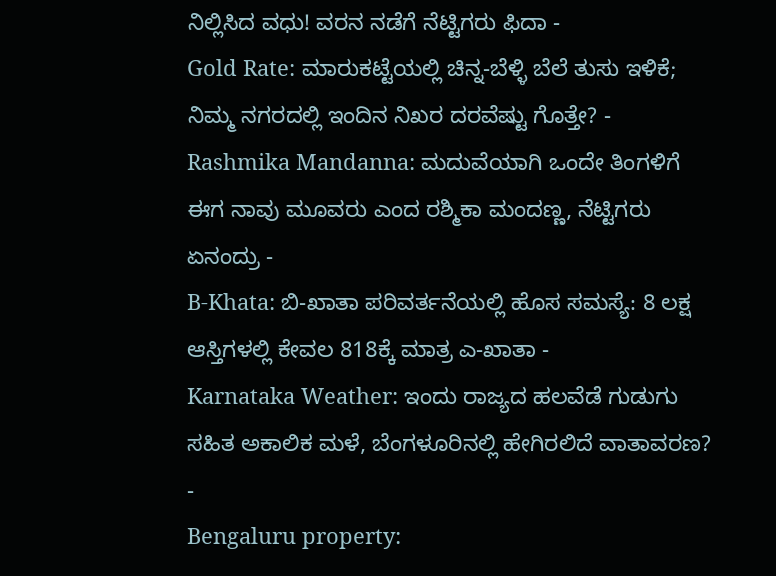ನಿಲ್ಲಿಸಿದ ವಧು! ವರನ ನಡೆಗೆ ನೆಟ್ಟಿಗರು ಫಿದಾ -
Gold Rate: ಮಾರುಕಟ್ಟೆಯಲ್ಲಿ ಚಿನ್ನ-ಬೆಳ್ಳಿ ಬೆಲೆ ತುಸು ಇಳಿಕೆ; ನಿಮ್ಮ ನಗರದಲ್ಲಿ ಇಂದಿನ ನಿಖರ ದರವೆಷ್ಟು ಗೊತ್ತೇ? -
Rashmika Mandanna: ಮದುವೆಯಾಗಿ ಒಂದೇ ತಿಂಗಳಿಗೆ ಈಗ ನಾವು ಮೂವರು ಎಂದ ರಶ್ಮಿಕಾ ಮಂದಣ್ಣ, ನೆಟ್ಟಿಗರು ಏನಂದ್ರು -
B-Khata: ಬಿ-ಖಾತಾ ಪರಿವರ್ತನೆಯಲ್ಲಿ ಹೊಸ ಸಮಸ್ಯೆ: 8 ಲಕ್ಷ ಆಸ್ತಿಗಳಲ್ಲಿ ಕೇವಲ 818ಕ್ಕೆ ಮಾತ್ರ ಎ-ಖಾತಾ -
Karnataka Weather: ಇಂದು ರಾಜ್ಯದ ಹಲವೆಡೆ ಗುಡುಗು ಸಹಿತ ಅಕಾಲಿಕ ಮಳೆ, ಬೆಂಗಳೂರಿನಲ್ಲಿ ಹೇಗಿರಲಿದೆ ವಾತಾವರಣ? -
Bengaluru property: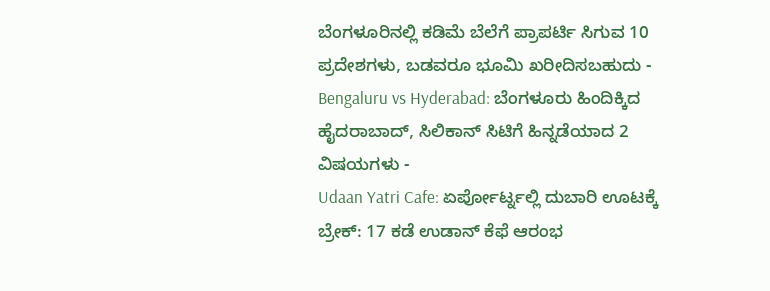ಬೆಂಗಳೂರಿನಲ್ಲಿ ಕಡಿಮೆ ಬೆಲೆಗೆ ಪ್ರಾಪರ್ಟಿ ಸಿಗುವ 10 ಪ್ರದೇಶಗಳು, ಬಡವರೂ ಭೂಮಿ ಖರೀದಿಸಬಹುದು -
Bengaluru vs Hyderabad: ಬೆಂಗಳೂರು ಹಿಂದಿಕ್ಕಿದ ಹೈದರಾಬಾದ್, ಸಿಲಿಕಾನ್ ಸಿಟಿಗೆ ಹಿನ್ನಡೆಯಾದ 2 ವಿಷಯಗಳು -
Udaan Yatri Cafe: ಏರ್ಪೋರ್ಟ್ನಲ್ಲಿ ದುಬಾರಿ ಊಟಕ್ಕೆ ಬ್ರೇಕ್: 17 ಕಡೆ ಉಡಾನ್ ಕೆಫೆ ಆರಂಭ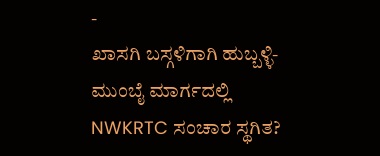-
ಖಾಸಗಿ ಬಸ್ಗಳಿಗಾಗಿ ಹುಬ್ಬಳ್ಳಿ-ಮುಂಬೈ ಮಾರ್ಗದಲ್ಲಿ NWKRTC ಸಂಚಾರ ಸ್ಥಗಿತ?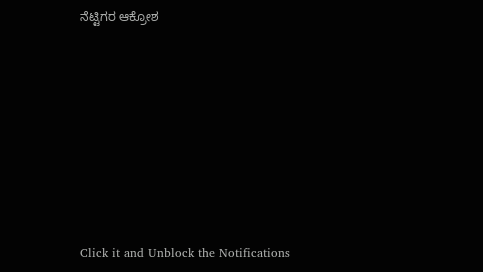ನೆಟ್ಟಿಗರ ಆಕ್ರೋಶ












Click it and Unblock the Notifications